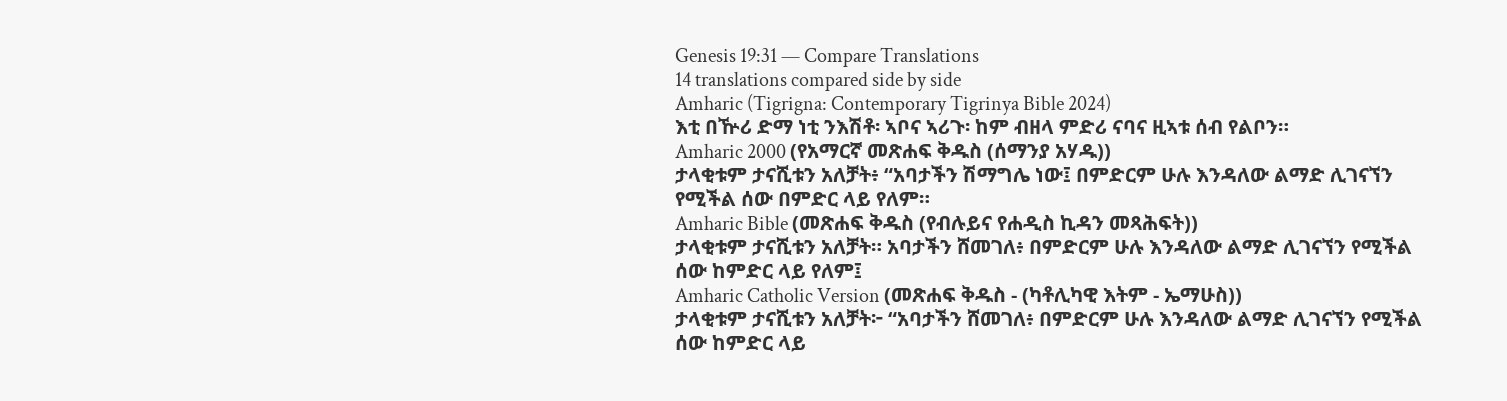Genesis 19:31 — Compare Translations
14 translations compared side by side
Amharic (Tigrigna: Contemporary Tigrinya Bible 2024)
እቲ በዅሪ ድማ ነቲ ንእሽቶ፡ ኣቦና ኣሪጉ፡ ከም ብዘላ ምድሪ ናባና ዚኣቱ ሰብ የልቦን።
Amharic 2000 (የአማርኛ መጽሐፍ ቅዱስ (ሰማንያ አሃዱ))
ታላቂቱም ታናሺቱን አለቻት፥ “አባታችን ሽማግሌ ነው፤ በምድርም ሁሉ እንዳለው ልማድ ሊገናኘን የሚችል ሰው በምድር ላይ የለም።
Amharic Bible (መጽሐፍ ቅዱስ (የብሉይና የሐዲስ ኪዳን መጻሕፍት))
ታላቂቱም ታናሺቱን አለቻት። አባታችን ሸመገለ፥ በምድርም ሁሉ እንዳለው ልማድ ሊገናኘን የሚችል ሰው ከምድር ላይ የለም፤
Amharic Catholic Version (መጽሐፍ ቅዱስ - (ካቶሊካዊ እትም - ኤማሁስ))
ታላቂቱም ታናሺቱን አለቻት፦ “አባታችን ሸመገለ፥ በምድርም ሁሉ እንዳለው ልማድ ሊገናኘን የሚችል ሰው ከምድር ላይ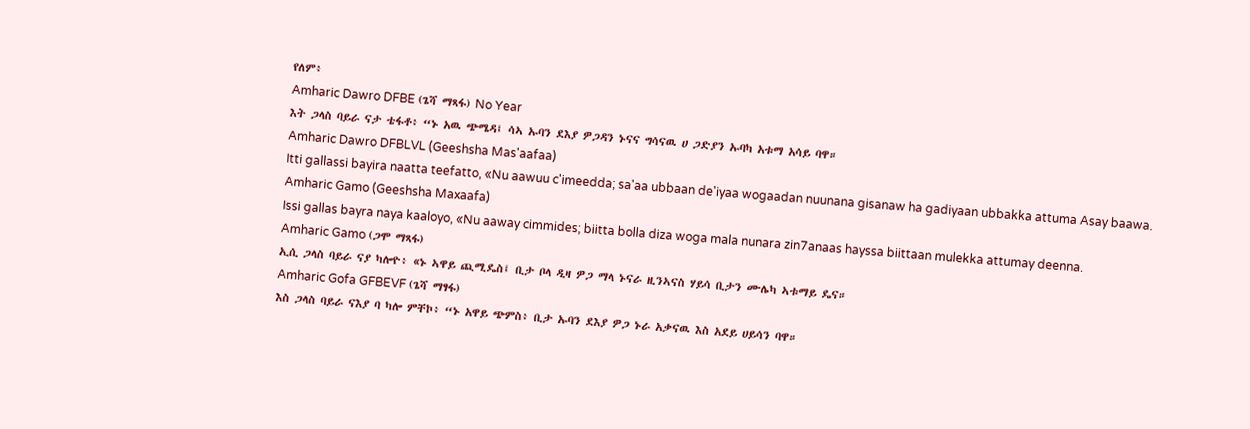የለም፥
Amharic Dawro DFBE (ጌሻ ማጻፋ) No Year
እት ጋላስ ባይራ ናታ ቴፋቶ፥ “ኑ አዉ ጭሜዳ፤ ሳኣ ኡባን ደእያ ዎጋዳን ኑናና ግሳናዉ ሀ ጋድያን ኡባካ አቱማ አሳይ ባዋ።
Amharic Dawro DFBLVL (Geeshsha Mas'aafaa)
Itti gallassi bayira naatta teefatto, «Nu aawuu c'imeedda; sa'aa ubbaan de'iyaa wogaadan nuunana gisanaw ha gadiyaan ubbakka attuma Asay baawa.
Amharic Gamo (Geeshsha Maxaafa)
Issi gallas bayra naya kaaloyo, «Nu aaway cimmides; biitta bolla diza woga mala nunara zin7anaas hayssa biittaan mulekka attumay deenna.
Amharic Gamo (ጋሞ ማጻፋ)
ኢሲ ጋላስ ባይራ ናያ ካሎዮ፥ «ኑ ኣዋይ ጪሚዴስ፤ ቢታ ቦላ ዲዛ ዎጋ ማላ ኑናራ ዚንኣናስ ሃይሳ ቢታን ሙሌካ ኣቱማይ ዴና።
Amharic Gofa GFBEVF (ጌሻ ማፃፋ)
እስ ጋላስ ባይራ ናእያ ባ ካሎ ምቸኮ፥ “ኑ አዋይ ጭምስ፥ ቢታ ኡባን ደእያ ዎጋ ኑራ አቃናዉ እስ አደይ ሀይሳን ባዋ።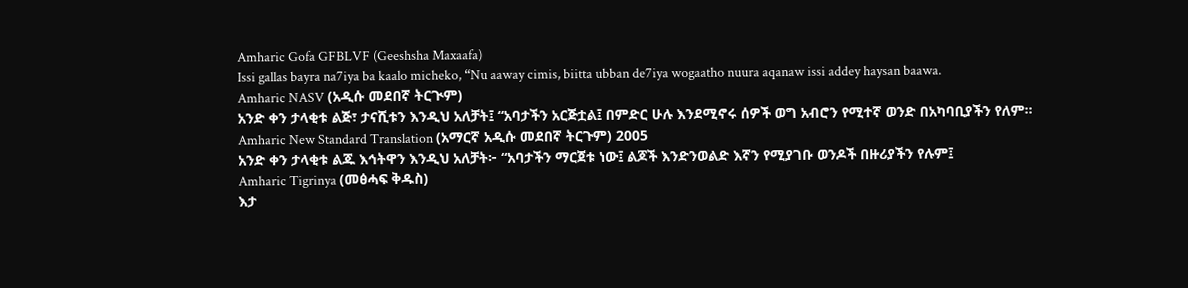Amharic Gofa GFBLVF (Geeshsha Maxaafa)
Issi gallas bayra na7iya ba kaalo micheko, “Nu aaway cimis, biitta ubban de7iya wogaatho nuura aqanaw issi addey haysan baawa.
Amharic NASV (አዲሱ መደበኛ ትርጒም)
አንድ ቀን ታላቂቱ ልጅ፣ ታናሺቱን እንዲህ አለቻት፤ “አባታችን አርጅቷል፤ በምድር ሁሉ እንደሚኖሩ ሰዎች ወግ አብሮን የሚተኛ ወንድ በአካባቢያችን የለም።
Amharic New Standard Translation (አማርኛ አዲሱ መደበኛ ትርጉም) 2005
አንድ ቀን ታላቂቱ ልጁ እኅትዋን እንዲህ አለቻት፦ “አባታችን ማርጀቱ ነው፤ ልጆች እንድንወልድ እኛን የሚያገቡ ወንዶች በዙሪያችን የሉም፤
Amharic Tigrinya (መፅሓፍ ቅዱስ)
እታ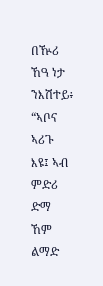በዅሪ ኸዓ ነታ ንእሽተይ፥ “ኣቦና ኣሪጉ እዩ፤ ኣብ ምድሪ ድማ ኸም ልማድ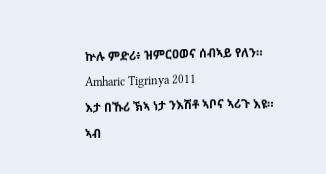ኵሉ ምድሪ፥ ዝምርዐወና ሰብኣይ የለን።
Amharic Tigrinya 2011
እታ በኹሪ ኽኣ ነታ ንእሽቶ ኣቦና ኣሪጉ እዩ። ኣብ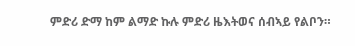ምድሪ ድማ ከም ልማድ ኩሉ ምድሪ ዜእትወና ሰብኣይ የልቦን።